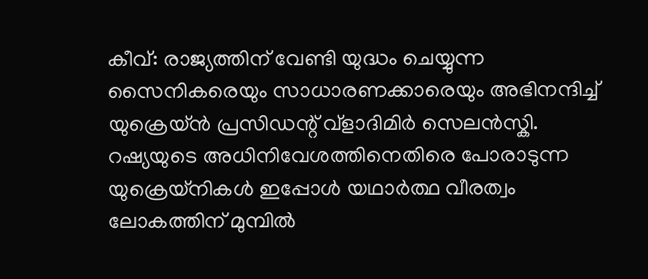കീവ്: രാജ്യത്തിന് വേണ്ടി യുദ്ധം ചെയ്യുന്ന സൈനികരെയും സാധാരണക്കാരെയും അഭിനന്ദിച്ച് യുക്രെയ്ൻ പ്രസിഡന്റ് വ്ളാദിമിർ സെലൻസ്കി. റഷ്യയുടെ അധിനിവേശത്തിനെതിരെ പോരാടുന്ന യുക്രെയ്നികൾ ഇപ്പോൾ യഥാർത്ഥ വീരത്വം ലോകത്തിന് മുമ്പിൽ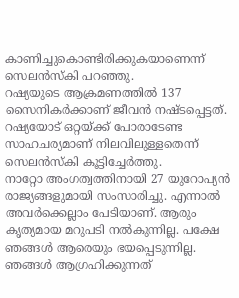കാണിച്ചുകൊണ്ടിരിക്കുകയാണെന്ന് സെലൻസ്കി പറഞ്ഞു.
റഷ്യയുടെ ആക്രമണത്തിൽ 137 സൈനികർക്കാണ് ജീവൻ നഷ്ടപ്പെട്ടത്. റഷ്യയോട് ഒറ്റയ്ക്ക് പോരാടേണ്ട സാഹചര്യമാണ് നിലവിലുള്ളതെന്ന് സെലൻസ്കി കൂട്ടിച്ചേർത്തു.
നാറ്റോ അംഗത്വത്തിനായി 27 യുറോപ്യൻ രാജ്യങ്ങളുമായി സംസാരിച്ചു. എന്നാൽ അവർക്കെല്ലാം പേടിയാണ്. ആരും കൃത്യമായ മറുപടി നൽകുന്നില്ല. പക്ഷേ ഞങ്ങൾ ആരെയും ഭയപ്പെടുന്നില്ല. ഞങ്ങൾ ആഗ്രഹിക്കുന്നത്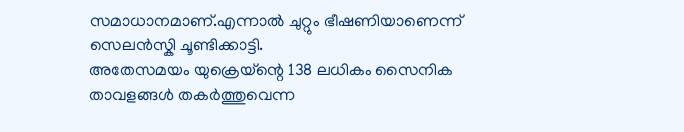സമാധാനമാണ്.എന്നാൽ ചുറ്റും ഭീഷണിയാണെന്ന് സെലൻസ്കി ചൂണ്ടിക്കാട്ടി.
അതേസമയം യുക്രെയ്ന്റെ 138 ലധികം സൈനിക താവളങ്ങൾ തകർത്തുവെന്ന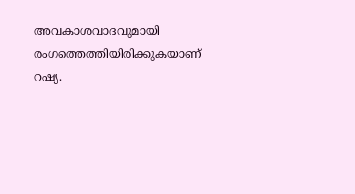അവകാശവാദവുമായി രംഗത്തെത്തിയിരിക്കുകയാണ് റഷ്യ.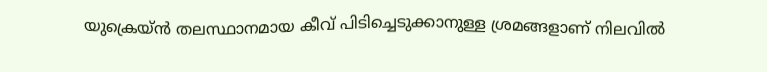യുക്രെയ്ൻ തലസ്ഥാനമായ കീവ് പിടിച്ചെടുക്കാനുള്ള ശ്രമങ്ങളാണ് നിലവിൽ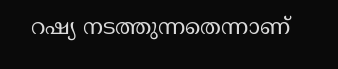റഷ്യ നടത്തുന്നതെന്നാണ്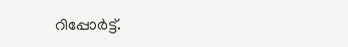റിപ്പോർട്ട്.